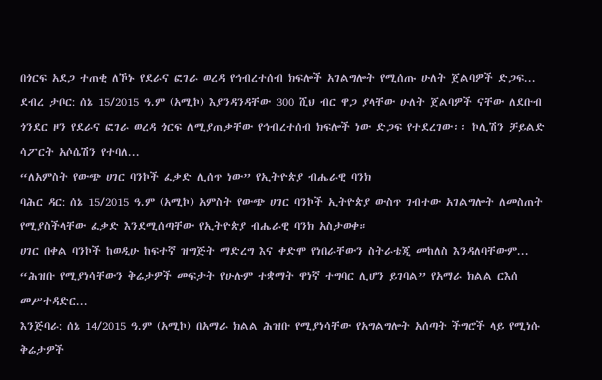በጎርፍ አደጋ ተጠቂ ለኾኑ የደራና ፎገራ ወረዳ የኅብረተሰብ ክፍሎች አገልግሎት የሚሰጡ ሁለት ጀልባዎች ድጋፍ...
ደብረ ታቦር: ሰኔ 15/2015 ዓ.ም (አሚኮ) እያንዳንዳቸው 300 ሺህ ብር ዋጋ ያላቸው ሁለት ጀልባዎች ናቸው ለደቡብ ጎንደር ዞን የደራና ፎገራ ወረዳ ጎርፍ ለሚያጠቃቸው የኅብረተሰብ ክፍሎች ነው ድጋፍ የተደረገው፡፡ ኮሊሽን ቻይልድ ሳፖርት አሶሴሽን የተባለ...
“ለአምስት የውጭ ሀገር ባንኮች ፈቃድ ሊሰጥ ነው” የኢትዮጵያ ብሔራዊ ባንክ
ባሕር ዳር: ሰኔ 15/2015 ዓ.ም (አሚኮ) አምስት የውጭ ሀገር ባንኮች ኢትዮጵያ ውስጥ ገብተው አገልግሎት ለመስጠት የሚያስችላቸው ፈቃድ እንደሚሰጣቸው የኢትዮጵያ ብሔራዊ ባንክ አስታወቀ።
ሀገር በቀል ባንኮች ከወዲሁ ከፍተኛ ዝግጅት ማድረግ እና ቀድሞ የነበራቸውን ስትራቴጂ መከለስ እንዳለባቸውም...
“ሕዝቡ የሚያነሳቸውን ቅሬታዎች መፍታት የሁሉም ተቋማት ዋነኛ ተግባር ሊሆን ይገባል” የአማራ ክልል ርእሰ መሥተዳድር...
እንጅባራ: ሰኔ 14/2015 ዓ.ም (አሚኮ) በአማራ ክልል ሕዝቡ የሚያነሳቸው የአግልግሎት አሰጣት ችግሮች ላይ የሚነሱ ቅሬታዎች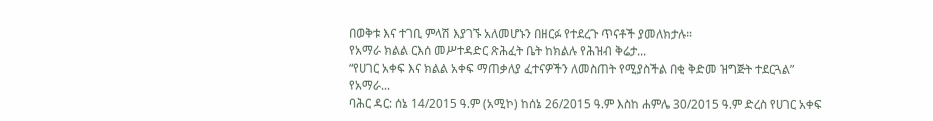በወቅቱ እና ተገቢ ምላሽ እያገኙ አለመሆኑን በዘርፉ የተደረጉ ጥናቶች ያመለክታሉ።
የአማራ ክልል ርእሰ መሥተዳድር ጽሕፈት ቤት ከክልሉ የሕዝብ ቅሬታ...
“የሀገር አቀፍ እና ክልል አቀፍ ማጠቃለያ ፈተናዎችን ለመስጠት የሚያስችል በቂ ቅድመ ዝግጅት ተደርጓል” የአማራ...
ባሕር ዳር: ሰኔ 14/2015 ዓ.ም (አሚኮ) ከሰኔ 26/2015 ዓ.ም እስከ ሐምሌ 30/2015 ዓ.ም ድረስ የሀገር አቀፍ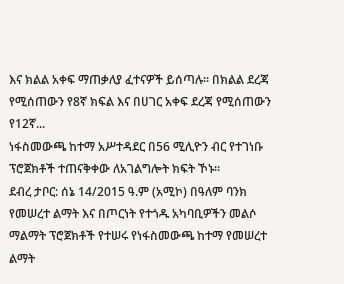እና ክልል አቀፍ ማጠቃለያ ፈተናዎች ይሰጣሉ፡፡ በክልል ደረጃ የሚሰጠውን የ8ኛ ክፍል እና በሀገር አቀፍ ደረጃ የሚሰጠውን የ12ኛ...
ነፋስመውጫ ከተማ አሥተዳደር በ56 ሚሊዮን ብር የተገነቡ ፕሮጀክቶች ተጠናቅቀው ለአገልግሎት ክፍት ኾኑ፡፡
ደብረ ታቦር: ሰኔ 14/2015 ዓ.ም (አሚኮ) በዓለም ባንክ የመሠረተ ልማት እና በጦርነት የተጎዱ አካባቢዎችን መልሶ ማልማት ፕሮጀክቶች የተሠሩ የነፋስመውጫ ከተማ የመሠረተ ልማት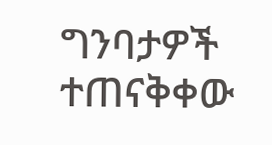ግንባታዎች ተጠናቅቀው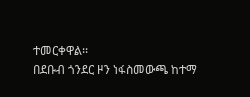ተመርቀዋል፡፡
በደቡብ ጎንደር ዞን ነፋስመውጫ ከተማ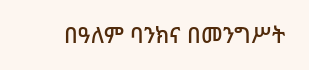በዓለም ባንክና በመንግሥት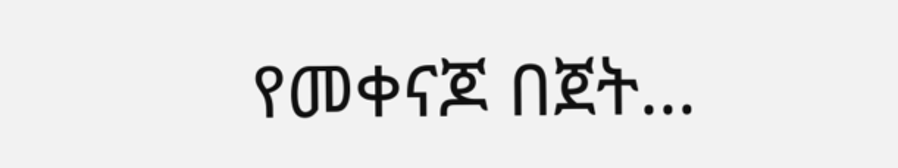የመቀናጆ በጀት...